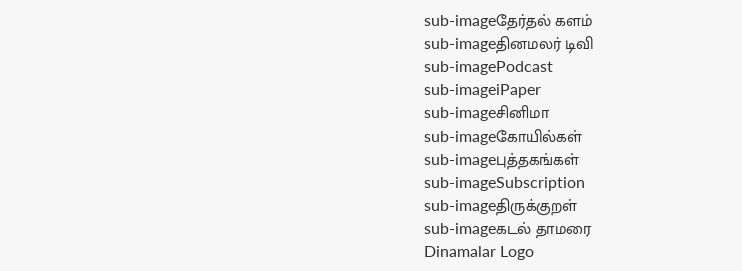sub-imageதேர்தல் களம்
sub-imageதினமலர் டிவி
sub-imagePodcast
sub-imageiPaper
sub-imageசினிமா
sub-imageகோயில்கள்
sub-imageபுத்தகங்கள்
sub-imageSubscription
sub-imageதிருக்குறள்
sub-imageகடல் தாமரை
Dinamalar Logo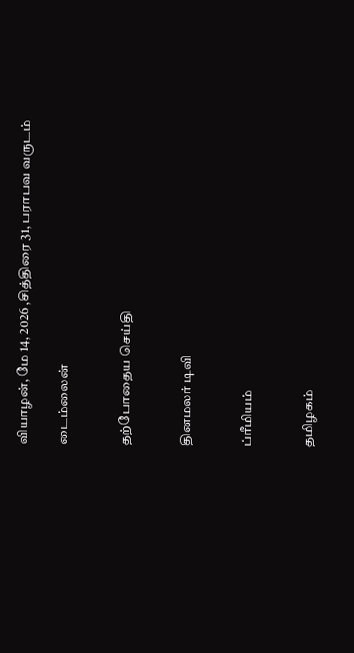வியாழன், மே 14, 2026 ,சித்திரை 31, பராபவ வருடம்

டைம்லைன்


தற்போதைய செய்தி


தினமலர் டிவி


ப்ரீமியம்


தமிழகம்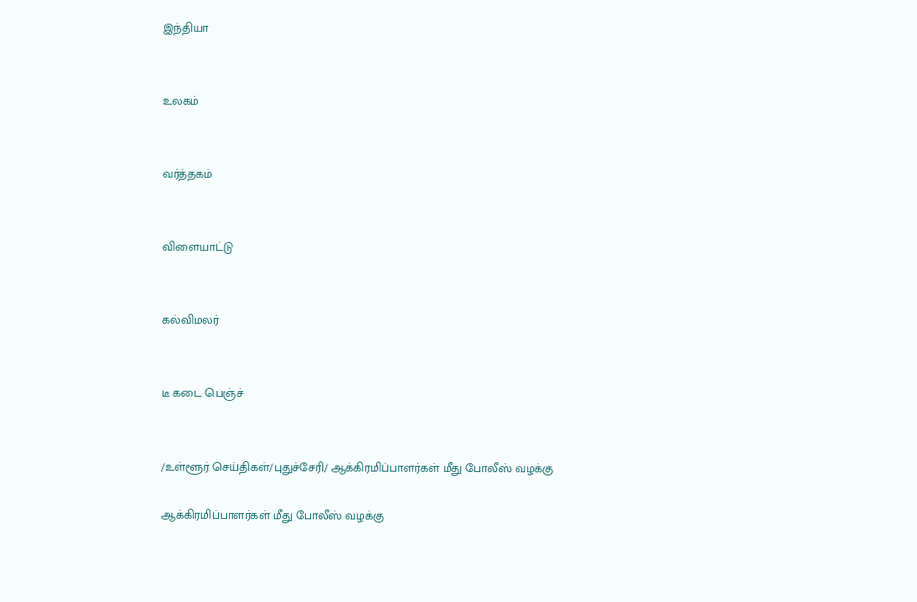இந்தியா


உலகம்


வர்த்தகம்


விளையாட்டு


கல்விமலர்


டீ கடை பெஞ்ச்


/உள்ளூர் செய்திகள்/புதுச்சேரி/ ஆக்கிரமிப்பாளர்கள் மீது போலீஸ் வழக்கு

ஆக்கிரமிப்பாளர்கள் மீது போலீஸ் வழக்கு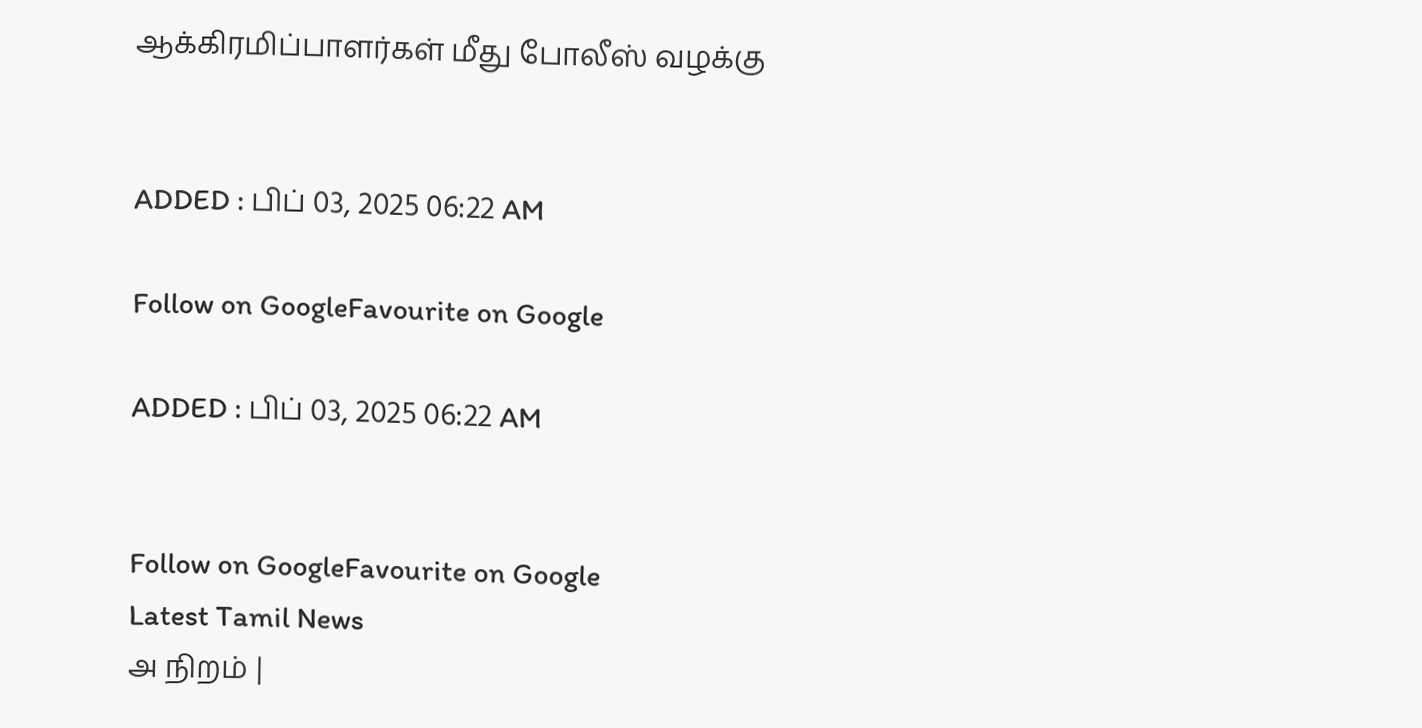ஆக்கிரமிப்பாளர்கள் மீது போலீஸ் வழக்கு


ADDED : பிப் 03, 2025 06:22 AM

Follow on GoogleFavourite on Google

ADDED : பிப் 03, 2025 06:22 AM


Follow on GoogleFavourite on Google
Latest Tamil News
அ நிறம் |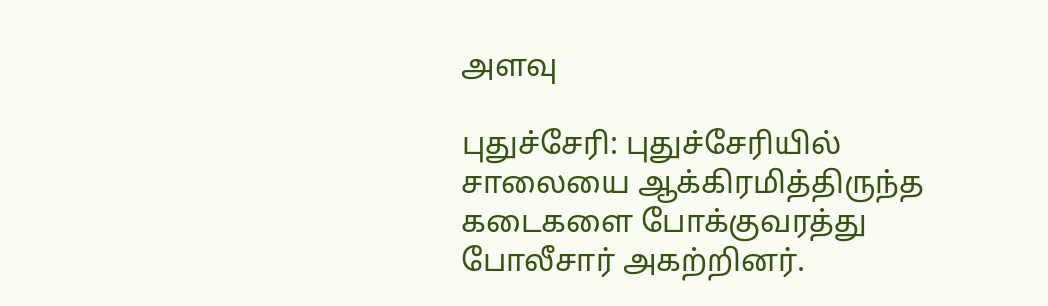அளவு

புதுச்சேரி: புதுச்சேரியில் சாலையை ஆக்கிரமித்திருந்த கடைகளை போக்குவரத்து போலீசார் அகற்றினர்.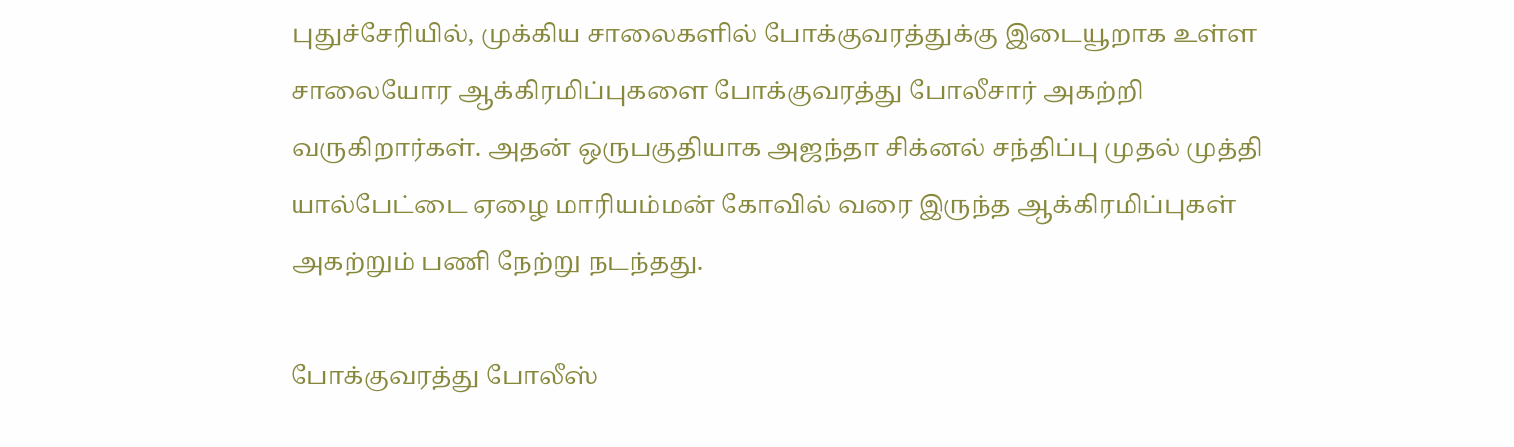புதுச்சேரியில், முக்கிய சாலைகளில் போக்குவரத்துக்கு இடையூறாக உள்ள சாலையோர ஆக்கிரமிப்புகளை போக்குவரத்து போலீசார் அகற்றி வருகிறார்கள். அதன் ஒருபகுதியாக அஜந்தா சிக்னல் சந்திப்பு முதல் முத்தி யால்பேட்டை ஏழை மாரியம்மன் கோவில் வரை இருந்த ஆக்கிரமிப்புகள் அகற்றும் பணி நேற்று நடந்தது.

போக்குவரத்து போலீஸ்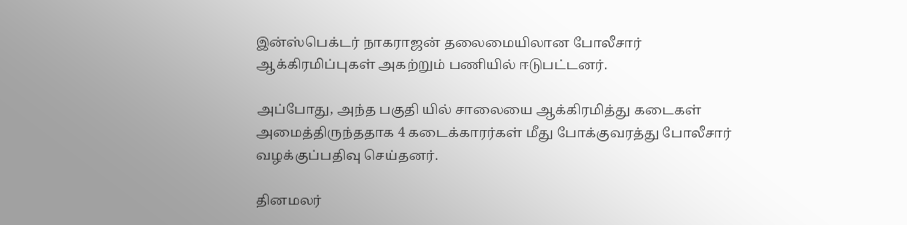இன்ஸ்பெக்டர் நாகராஜன் தலைமையிலான போலீசார் ஆக்கிரமிப்புகள் அகற்றும் பணியில் ஈடுபட்டனர்.

அப்போது, அந்த பகுதி யில் சாலையை ஆக்கிரமித்து கடைகள் அமைத்திருந்ததாக 4 கடைக்காரர்கள் மீது போக்குவரத்து போலீசார் வழக்குப்பதிவு செய்தனர்.

தினமலர்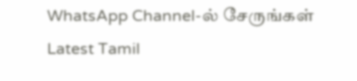WhatsApp Channel-ல் சேருங்கள்
Latest Tamil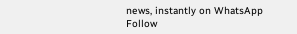news, instantly on WhatsApp
Follow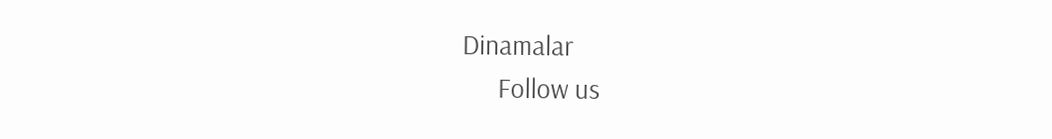Dinamalar
      Follow us